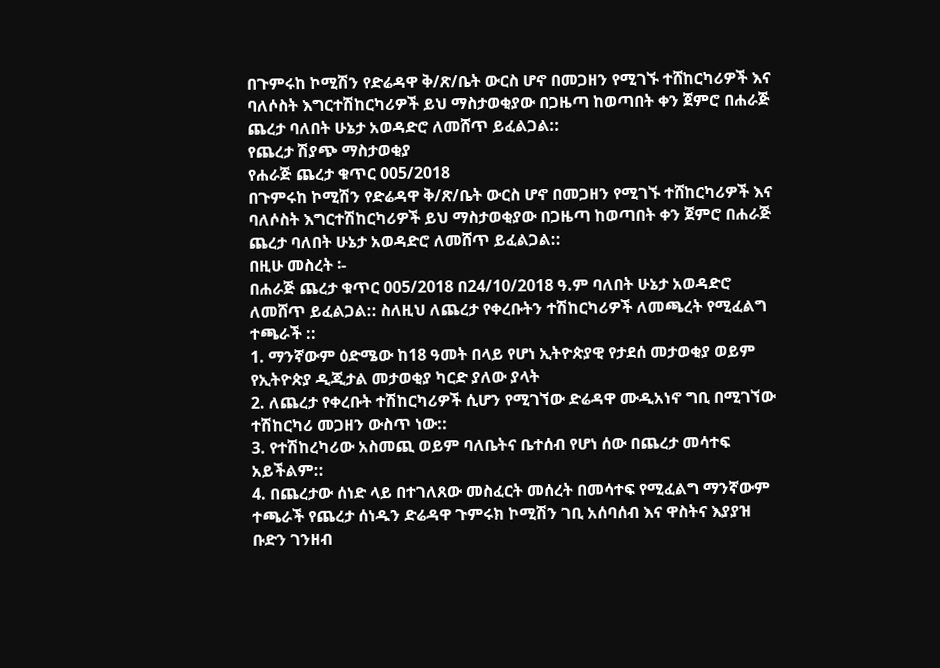በጉምሩከ ኮሚሽን የድሬዳዋ ቅ/ጽ/ቤት ውርስ ሆኖ በመጋዘን የሚገኙ ተሸከርካሪዎች እና ባለሶስት እግርተሽከርካሪዎች ይህ ማስታወቂያው በጋዜጣ ከወጣበት ቀን ጀምሮ በሐራጅ ጨረታ ባለበት ሁኔታ አወዳድሮ ለመሸጥ ይፈልጋል::
የጨረታ ሽያጭ ማስታወቂያ
የሐራጅ ጨረታ ቁጥር 005/2018
በጉምሩከ ኮሚሽን የድሬዳዋ ቅ/ጽ/ቤት ውርስ ሆኖ በመጋዘን የሚገኙ ተሸከርካሪዎች እና ባለሶስት እግርተሽከርካሪዎች ይህ ማስታወቂያው በጋዜጣ ከወጣበት ቀን ጀምሮ በሐራጅ ጨረታ ባለበት ሁኔታ አወዳድሮ ለመሸጥ ይፈልጋል::
በዚሁ መስረት ፡-
በሐራጅ ጨረታ ቁጥር 005/2018 በ24/10/2018 ዓ.ም ባለበት ሁኔታ አወዳድሮ ለመሸጥ ይፈልጋል:: ስለዚህ ለጨረታ የቀረቡትን ተሽከርካሪዎች ለመጫረት የሚፈልግ ተጫራች ::
1. ማንኛውም ዕድሜው ከ18 ዓመት በላይ የሆነ ኢትዮጵያዊ የታደሰ መታወቂያ ወይም የኢትዮጵያ ዲጂታል መታወቂያ ካርድ ያለው ያላት
2. ለጨረታ የቀረቡት ተሽከርካሪዎች ሲሆን የሚገኘው ድሬዳዋ ሙዲአነኖ ግቢ በሚገኘው ተሽከርካሪ መጋዘን ውስጥ ነው::
3. የተሽከረካሪው አስመጪ ወይም ባለቤትና ቤተሰብ የሆነ ሰው በጨረታ መሳተፍ አይችልም::
4. በጨረታው ሰነድ ላይ በተገለጸው መስፈርት መሰረት በመሳተፍ የሚፈልግ ማንኛውም ተጫራች የጨረታ ሰነዱን ድሬዳዋ ጉምሩክ ኮሚሽን ገቢ አሰባሰብ እና ዋስትና እያያዝ ቡድን ገንዘብ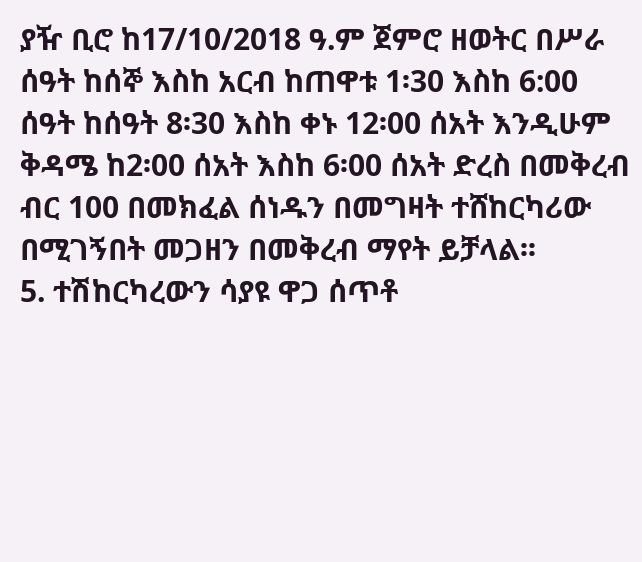ያዥ ቢሮ ከ17/10/2018 ዓ.ም ጀምሮ ዘወትር በሥራ ሰዓት ከሰኞ እስከ አርብ ከጠዋቱ 1፡30 እስከ 6:00 ሰዓት ከሰዓት 8፡30 እስከ ቀኑ 12፡00 ሰአት እንዲሁም ቅዳሜ ከ2፡00 ሰአት እስከ 6፡00 ሰአት ድረስ በመቅረብ ብር 100 በመክፈል ሰነዱን በመግዛት ተሸከርካሪው በሚገኝበት መጋዘን በመቅረብ ማየት ይቻላል፡፡
5. ተሽከርካረውን ሳያዩ ዋጋ ሰጥቶ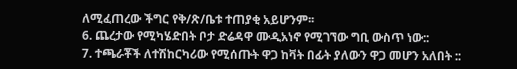ለሚፈጠረው ችግር የቅ/ጽ/ቤቱ ተጠያቂ አይሆንም፡፡
6. ጨረታው የሚካሄድበት ቦታ ድሬዳዋ ሙዲአነኖ የሚገኘው ግቢ ውስጥ ነው::
7. ተጫራቾች ለተሽከርካሪው የሚሰጡት ዋጋ ከቫት በፊት ያለውን ዋጋ መሆን አለበት ::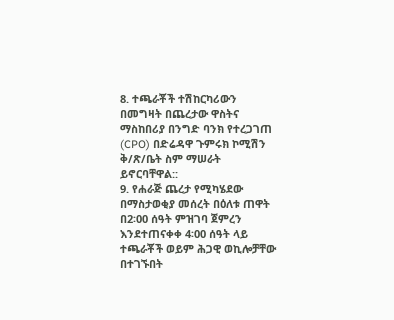8. ተጫራቾች ተሽከርካሪውን በመግዛት በጨረታው ዋስትና ማስከበሪያ በንግድ ባንክ የተረጋገጠ (CPO) በድሬዳዋ ጉምሩክ ኮሚሽን ቅ/ጽ/ቤት ስም ማሠራት ይኖርባቸዋል::
9. የሐራጅ ጨረታ የሚካሄደው በማስታወቂያ መሰረት በዕለቱ ጠዋት በ2፡00 ሰዓት ምዝገባ ጀምረን እንደተጠናቀቀ 4፡00 ሰዓት ላይ ተጫራቾች ወይም ሕጋዊ ወኪሎቻቸው በተገኙበት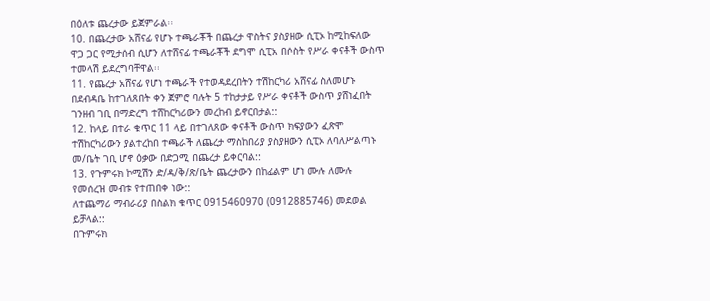በዕለቱ ጨረታው ይጀምራል፡፡
10. በጨረታው አሸናፊ የሆኑ ተጫራቾች በጨረታ ዋስትና ያስያዘው ሲፒኦ ከሚከፍለው ዋጋ ጋር የሚታሰብ ሲሆን ለተሸናፊ ተጫራቾች ደግሞ ሲፒአ በሶስት የሥራ ቀናቶች ውስጥ ተመላሽ ይደረግባቸዋል፡፡
11. የጨረታ አሸናፊ የሆነ ተጫራች የተወዳደረበትን ተሽከርካሪ አሸናፊ ስለመሆኑ በደብዳቤ ከተገለጸበት ቀን ጀምሮ ባሉት 5 ተከታታይ የሥራ ቀናቶች ውስጥ ያሸነፈበት ገንዘብ ገቢ በማድረግ ተሸከርካሪውን መረከብ ይኖርበታል::
12. ከላይ በተራ ቁጥር 11 ላይ በተገለጸው ቀናቶች ውስጥ ክፍያውን ፈጽሞ ተሽከርካሪውን ያልተረከበ ተጫራች ለጨረታ ማስከበሪያ ያስያዘውን ሲፒኦ ለባለሥልጣኑ መ/ቤት ገቢ ሆኖ ዕቃው በድጋሚ በጨረታ ይቀርባል::
13. የጉምሩክ ኮሚሽን ድ/ዳ/ቅ/ጽ/ቤት ጨረታውን በከፊልም ሆነ ሙሉ ለሙሉ የመሰረዝ መብቱ የተጠበቀ ነው::
ለተጨማሪ ማብራሪያ በስልክ ቁጥር 0915460970 (0912885746) መደወል ይቻላል::
በጉምሩክ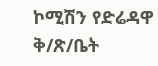ኮሚሽን የድሬዳዋ ቅ/ጽ/ቤት